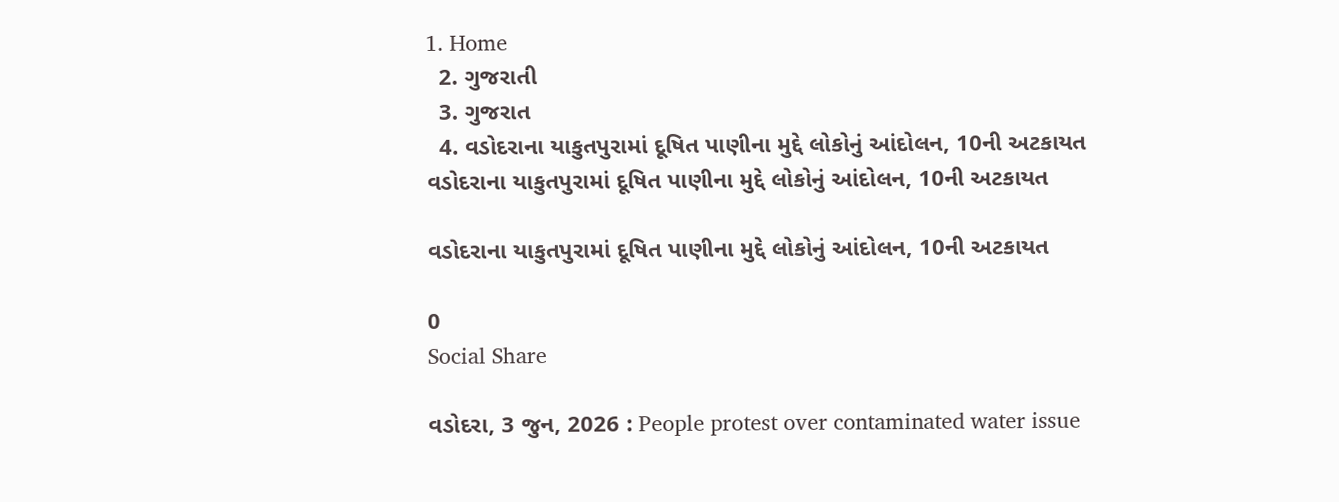1. Home
  2. ગુજરાતી
  3. ગુજરાત
  4. વડોદરાના યાકુતપુરામાં દૂષિત પાણીના મુદ્દે લોકોનું આંદોલન, 10ની અટકાયત
વડોદરાના યાકુતપુરામાં દૂષિત પાણીના મુદ્દે લોકોનું આંદોલન, 10ની અટકાયત

વડોદરાના યાકુતપુરામાં દૂષિત પાણીના મુદ્દે લોકોનું આંદોલન, 10ની અટકાયત

0
Social Share

વડોદરા, 3 જુન, 2026 : People protest over contaminated water issue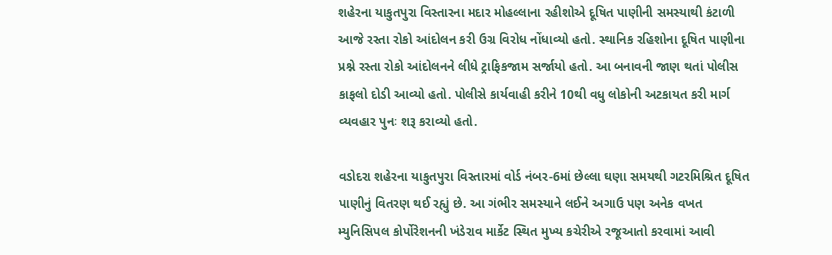શહેરના યાકુતપુરા વિસ્તારના મદાર મોહલ્લાના રહીશોએ દૂષિત પાણીની સમસ્યાથી કંટાળી આજે રસ્તા રોકો આંદોલન કરી ઉગ્ર વિરોધ નોંધાવ્યો હતો. સ્થાનિક રહિશોના દૂષિત પાણીના પ્રશ્ને રસ્તા રોકો આંદોલનને લીધે ટ્રાફિકજામ સર્જાયો હતો. આ બનાવની જાણ થતાં પોલીસ કાફલો દોડી આવ્યો હતો. પોલીસે કાર્યવાહી કરીને 10થી વધુ લોકોની અટકાયત કરી માર્ગ વ્યવહાર પુનઃ શરૂ કરાવ્યો હતો.

વડોદરા શહેરના યાકુતપુરા વિસ્તારમાં વોર્ડ નંબર-6માં છેલ્લા ઘણા સમયથી ગટરમિશ્રિત દૂષિત પાણીનું વિતરણ થઈ રહ્યું છે. આ ગંભીર સમસ્યાને લઈને અગાઉ પણ અનેક વખત મ્યુનિસિપલ કોર્પોરેશનની ખંડેરાવ માર્કેટ સ્થિત મુખ્ય કચેરીએ રજૂઆતો કરવામાં આવી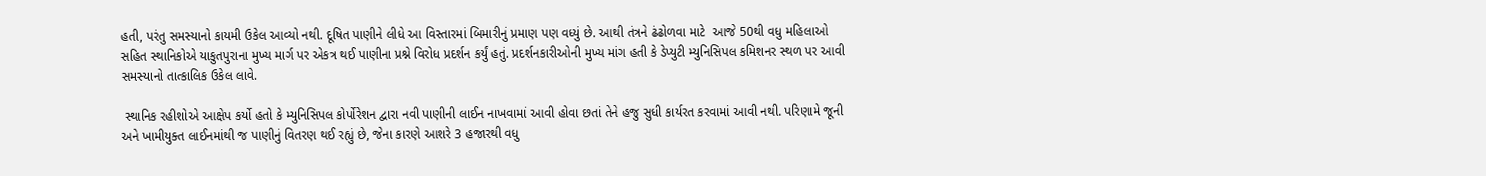હતી, પરંતુ સમસ્યાનો કાયમી ઉકેલ આવ્યો નથી. દૂષિત પાણીને લીધે આ વિસ્તારમાં બિમારીનું પ્રમાણ પણ વધ્યું છે. આથી તંત્રને ઢંઢોળવા માટે  આજે 50થી વધુ મહિલાઓ સહિત સ્થાનિકોએ યાકુતપુરાના મુખ્ય માર્ગ પર એકત્ર થઈ પાણીના પ્રશ્ને વિરોધ પ્રદર્શન કર્યું હતું. પ્રદર્શનકારીઓની મુખ્ય માંગ હતી કે ડેપ્યુટી મ્યુનિસિપલ કમિશનર સ્થળ પર આવી સમસ્યાનો તાત્કાલિક ઉકેલ લાવે.

 સ્થાનિક રહીશોએ આક્ષેપ કર્યો હતો કે મ્યુનિસિપલ કોર્પોરેશન દ્વારા નવી પાણીની લાઈન નાખવામાં આવી હોવા છતાં તેને હજુ સુધી કાર્યરત કરવામાં આવી નથી. પરિણામે જૂની અને ખામીયુક્ત લાઈનમાંથી જ પાણીનું વિતરણ થઈ રહ્યું છે, જેના કારણે આશરે 3 હજારથી વધુ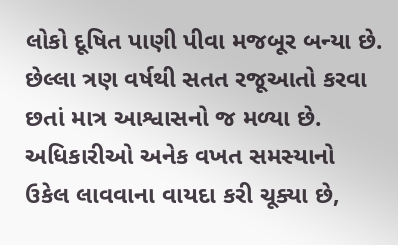લોકો દૂષિત પાણી પીવા મજબૂર બન્યા છે. છેલ્લા ત્રણ વર્ષથી સતત રજૂઆતો કરવા છતાં માત્ર આશ્વાસનો જ મળ્યા છે. અધિકારીઓ અનેક વખત સમસ્યાનો ઉકેલ લાવવાના વાયદા કરી ચૂક્યા છે,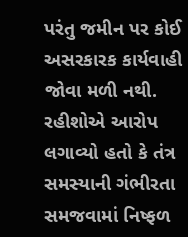પરંતુ જમીન પર કોઈ અસરકારક કાર્યવાહી જોવા મળી નથી. રહીશોએ આરોપ લગાવ્યો હતો કે તંત્ર સમસ્યાની ગંભીરતા સમજવામાં નિષ્ફળ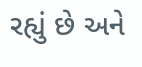રહ્યું છે અને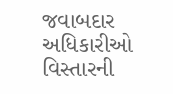જવાબદાર અધિકારીઓ વિસ્તારની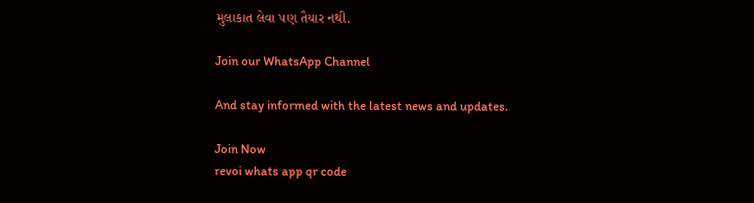મુલાકાત લેવા પણ તૈયાર નથી.

Join our WhatsApp Channel

And stay informed with the latest news and updates.

Join Now
revoi whats app qr code